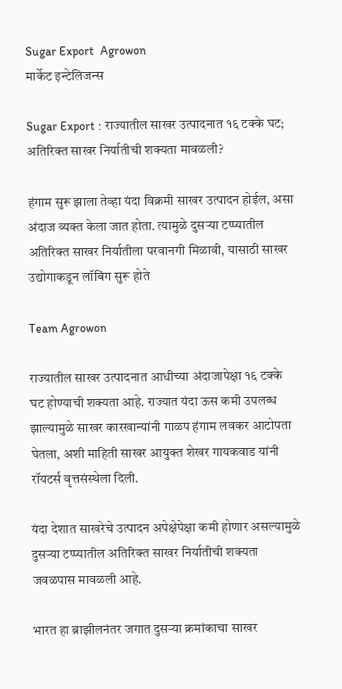Sugar Export  Agrowon
मार्केट इन्टेलिजन्स

Sugar Export : राज्यातील साखर उत्पादनात १६ टक्के घट; अतिरिक्त साखर निर्यातीची शक्यता मावळली?

हंगाम सुरू झाला तेव्हा यंदा विक्रमी साखर उत्पादन होईल, असा अंदाज व्यक्त केला जात होता. त्यामुळे दुसऱ्या टप्प्यातील अतिरिक्त साखर निर्यातीला परवानगी मिळावी, यासाठी साखर उद्योगाकडून लॉबिंग सुरू होते

Team Agrowon

राज्यातील साखर उत्पादनात आधीच्या अंदाजापेक्षा १६ टक्के घट होण्याची शक्यता आहे. राज्यात यंदा ऊस कमी उपलब्ध झाल्यामुळे साखर कारखान्यांनी गाळप हंगाम लवकर आटोपता घेतला, अशी माहिती साखर आयुक्त शेखर गायकवाड यांनी रॉयटर्स वृत्तसंस्थेला दिली.

यंदा देशात साखरेचे उत्पादन अपेक्षेपेक्षा कमी होणार असल्यामुळे दुसऱ्या टप्प्यातील अतिरिक्त साखर निर्यातीची शक्यता जवळपास मावळली आहे.

भारत हा ब्राझीलनंतर जगात दुसऱ्या क्रमांकाचा साखर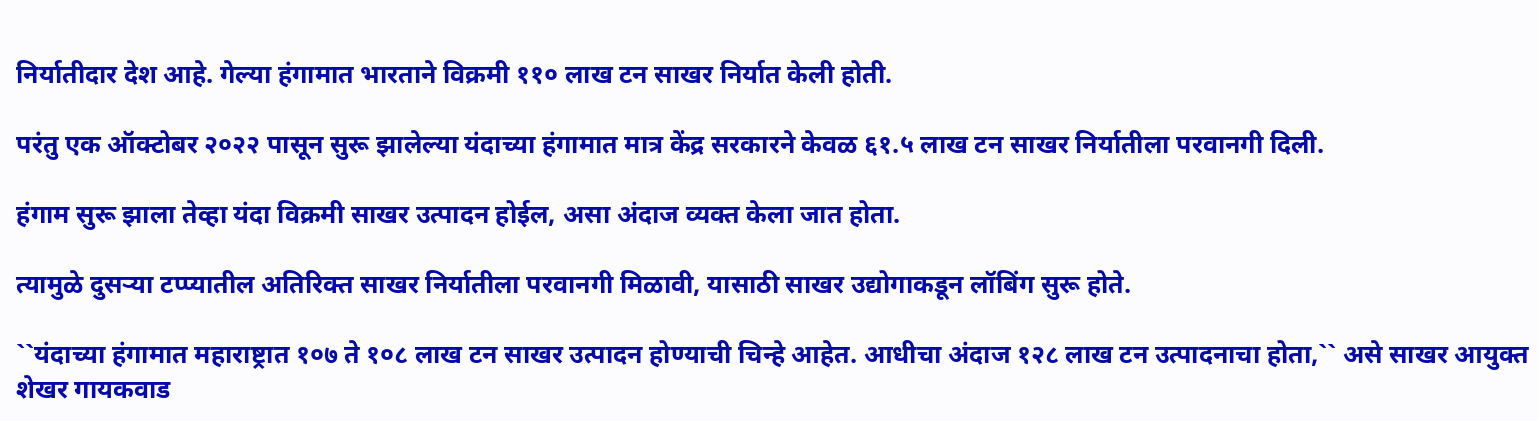निर्यातीदार देश आहे. गेल्या हंगामात भारताने विक्रमी ११० लाख टन साखर निर्यात केली होती.

परंतु एक ऑक्टोबर २०२२ पासून सुरू झालेल्या यंदाच्या हंगामात मात्र केंद्र सरकारने केवळ ६१.५ लाख टन साखर निर्यातीला परवानगी दिली.

हंगाम सुरू झाला तेव्हा यंदा विक्रमी साखर उत्पादन होईल, असा अंदाज व्यक्त केला जात होता.

त्यामुळे दुसऱ्या टप्प्यातील अतिरिक्त साखर निर्यातीला परवानगी मिळावी, यासाठी साखर उद्योगाकडून लॉबिंग सुरू होते.

``यंदाच्या हंगामात महाराष्ट्रात १०७ ते १०८ लाख टन साखर उत्पादन होण्याची चिन्हे आहेत. आधीचा अंदाज १२८ लाख टन उत्पादनाचा होता,`` असे साखर आयुक्त शेखर गायकवाड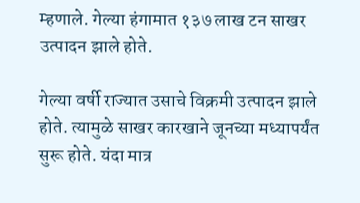म्हणाले. गेल्या हंगामात १३७ लाख टन साखर उत्पादन झाले होते.

गेल्या वर्षी राज्यात उसाचे विक्रमी उत्पादन झाले होते. त्यामुळे साखर कारखाने जूनच्या मध्यापर्यंत सुरू होते. यंदा मात्र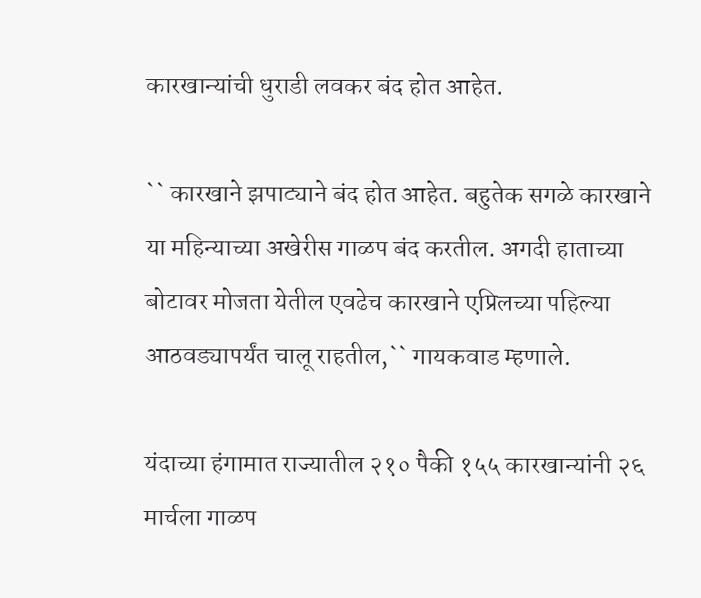कारखान्यांची धुराडी लवकर बंद होत आहेत.

`` कारखाने झपाट्याने बंद होत आहेत. बहुतेक सगळे कारखाने या महिन्याच्या अखेरीस गाळप बंद करतील. अगदी हाताच्या बोटावर मोजता येतील एवढेच कारखाने एप्रिलच्या पहिल्या आठवड्यापर्यंत चालू राहतील,`` गायकवाड म्हणाले.

यंदाच्या हंगामात राज्यातील २१० पैकी १५५ कारखान्यांनी २६ मार्चला गाळप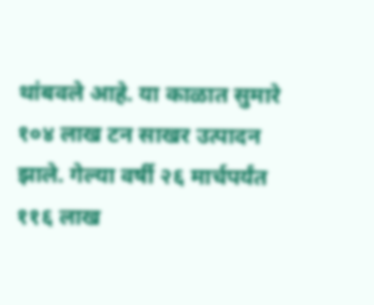थांबवले आहे. या काळात सुमारे १०४ लाख टन साखर उत्पादन झाले. गेल्या वर्षी २६ मार्चपर्यंत ११६ लाख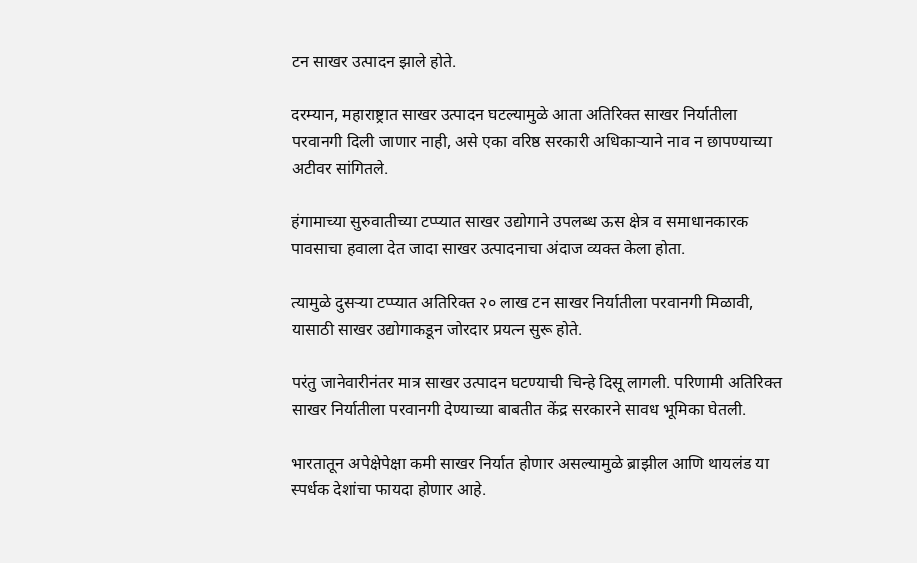टन साखर उत्पादन झाले होते.

दरम्यान, महाराष्ट्रात साखर उत्पादन घटल्यामुळे आता अतिरिक्त साखर निर्यातीला परवानगी दिली जाणार नाही, असे एका वरिष्ठ सरकारी अधिकाऱ्याने नाव न छापण्याच्या अटीवर सांगितले.

हंगामाच्या सुरुवातीच्या टप्प्यात साखर उद्योगाने उपलब्ध ऊस क्षेत्र व समाधानकारक पावसाचा हवाला देत जादा साखर उत्पादनाचा अंदाज व्यक्त केला होता.

त्यामुळे दुसऱ्या टप्प्यात अतिरिक्त २० लाख टन साखर निर्यातीला परवानगी मिळावी, यासाठी साखर उद्योगाकडून जोरदार प्रयत्न सुरू होते.

परंतु जानेवारीनंतर मात्र साखर उत्पादन घटण्याची चिन्हे दिसू लागली. परिणामी अतिरिक्त साखर निर्यातीला परवानगी देण्याच्या बाबतीत केंद्र सरकारने सावध भूमिका घेतली.

भारतातून अपेक्षेपेक्षा कमी साखर निर्यात होणार असल्यामुळे ब्राझील आणि थायलंड या स्पर्धक देशांचा फायदा होणार आहे.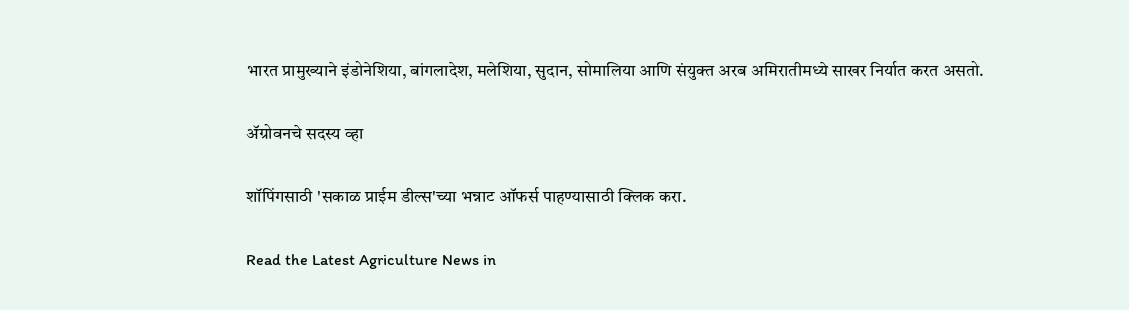भारत प्रामुख्याने इंडोनेशिया, बांगलादेश, मलेशिया, सुदान, सोमालिया आणि संयुक्त अरब अमिरातीमध्ये साखर निर्यात करत असतो.

ॲग्रोवनचे सदस्य व्हा

शॉपिंगसाठी 'सकाळ प्राईम डील्स'च्या भन्नाट ऑफर्स पाहण्यासाठी क्लिक करा.

Read the Latest Agriculture News in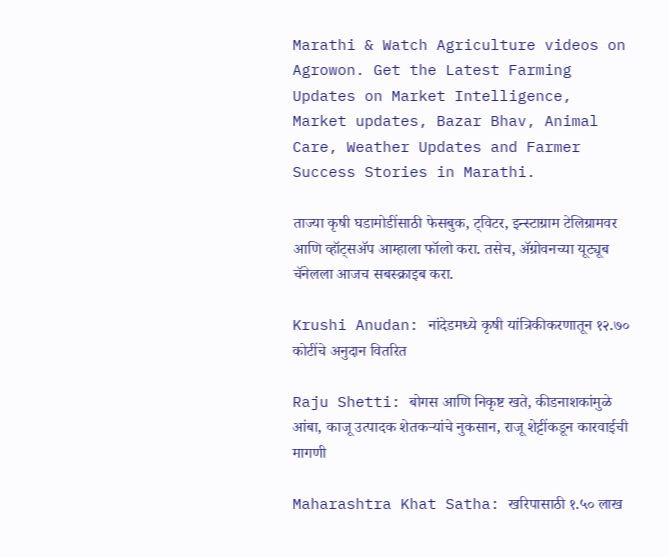Marathi & Watch Agriculture videos on Agrowon. Get the Latest Farming Updates on Market Intelligence, Market updates, Bazar Bhav, Animal Care, Weather Updates and Farmer Success Stories in Marathi.

ताज्या कृषी घडामोडींसाठी फेसबुक, ट्विटर, इन्स्टाग्राम टेलिग्रामवर आणि व्हॉट्सॲप आम्हाला फॉलो करा. तसेच, ॲग्रोवनच्या यूट्यूब चॅनेलला आजच सबस्क्राइब करा.

Krushi Anudan: नांदेडमध्ये कृषी यांत्रिकीकरणातून १२.७० कोटींचे अनुदान वितरित

Raju Shetti: बोगस आणि निकृष्ट खते, कीडनाशकांमुळे आंबा, काजू उत्पादक शेतकऱ्यांचे नुकसान, राजू शेट्टींकडून कारवाईची मागणी

Maharashtra Khat Satha: खरिपासाठी १.५० लाख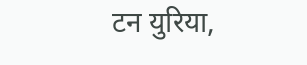टन युरिया,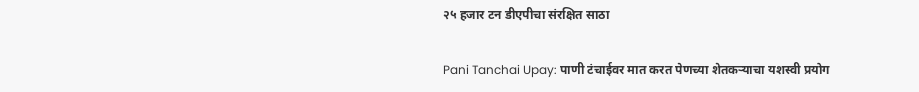२५ हजार टन डीएपीचा संरक्षित साठा

Pani Tanchai Upay: पाणी टंचाईवर मात करत पेणच्या शेतकऱ्याचा यशस्वी प्रयोग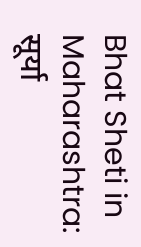Bhat Sheti in Maharashtra: सूर्या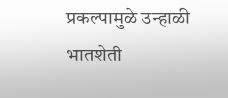प्रकल्पामुळे उन्हाळी भातशेती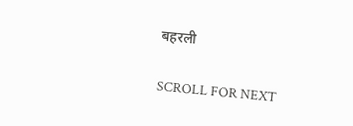बहरली

SCROLL FOR NEXT